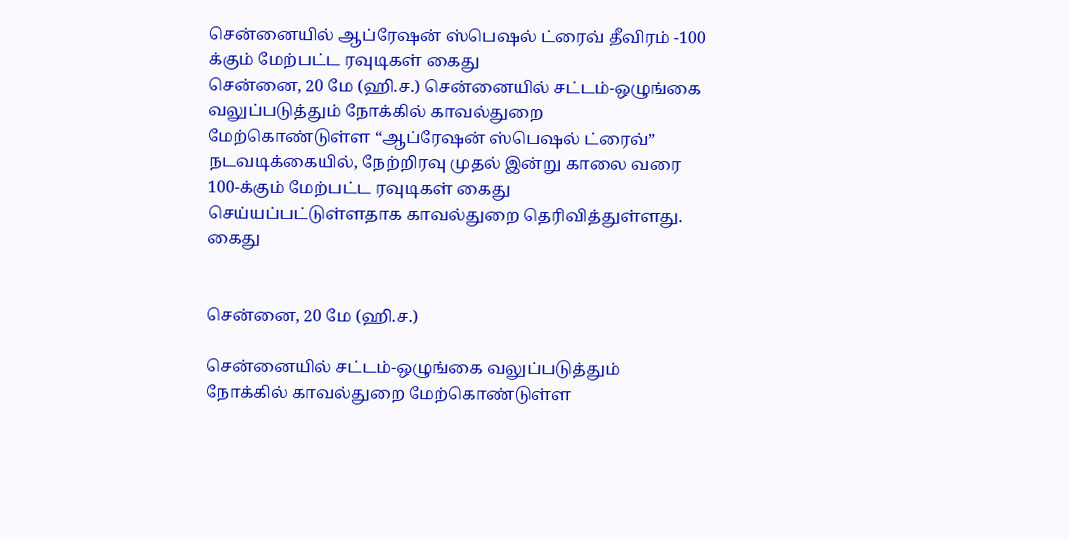சென்னையில் ஆப்ரேஷன் ஸ்பெஷல் ட்ரைவ் தீவிரம் -100 க்கும் மேற்பட்ட ரவுடிகள் கைது
சென்னை, 20 மே (ஹி.ச.) சென்னையில் சட்டம்-ஒழுங்கை வலுப்படுத்தும் நோக்கில் காவல்துறை மேற்கொண்டுள்ள “ஆப்ரேஷன் ஸ்பெஷல் ட்ரைவ்” நடவடிக்கையில், நேற்றிரவு முதல் இன்று காலை வரை 100-க்கும் மேற்பட்ட ரவுடிகள் கைது செய்யப்பட்டுள்ளதாக காவல்துறை தெரிவித்துள்ளது.
கைது


சென்னை, 20 மே (ஹி.ச.)

சென்னையில் சட்டம்-ஒழுங்கை வலுப்படுத்தும் நோக்கில் காவல்துறை மேற்கொண்டுள்ள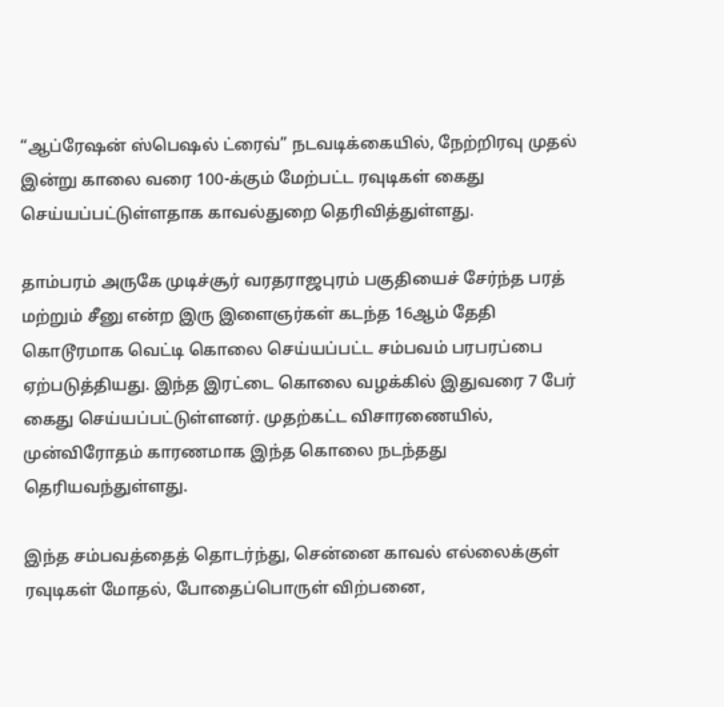“ஆப்ரேஷன் ஸ்பெஷல் ட்ரைவ்” நடவடிக்கையில், நேற்றிரவு முதல் இன்று காலை வரை 100-க்கும் மேற்பட்ட ரவுடிகள் கைது செய்யப்பட்டுள்ளதாக காவல்துறை தெரிவித்துள்ளது.

தாம்பரம் அருகே முடிச்சூர் வரதராஜபுரம் பகுதியைச் சேர்ந்த பரத் மற்றும் சீனு என்ற இரு இளைஞர்கள் கடந்த 16ஆம் தேதி கொடூரமாக வெட்டி கொலை செய்யப்பட்ட சம்பவம் பரபரப்பை ஏற்படுத்தியது. இந்த இரட்டை கொலை வழக்கில் இதுவரை 7 பேர் கைது செய்யப்பட்டுள்ளனர். முதற்கட்ட விசாரணையில், முன்விரோதம் காரணமாக இந்த கொலை நடந்தது தெரியவந்துள்ளது.

இந்த சம்பவத்தைத் தொடர்ந்து, சென்னை காவல் எல்லைக்குள் ரவுடிகள் மோதல், போதைப்பொருள் விற்பனை,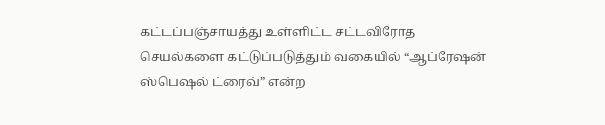கட்டப்பஞ்சாயத்து உள்ளிட்ட சட்டவிரோத செயல்களை கட்டுப்படுத்தும் வகையில் “ஆப்ரேஷன் ஸ்பெஷல் ட்ரைவ்” என்ற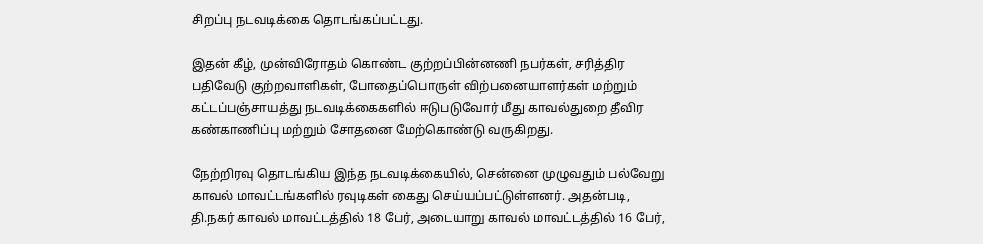சிறப்பு நடவடிக்கை தொடங்கப்பட்டது.

இதன் கீழ், முன்விரோதம் கொண்ட குற்றப்பின்னணி நபர்கள், சரித்திர பதிவேடு குற்றவாளிகள், போதைப்பொருள் விற்பனையாளர்கள் மற்றும் கட்டப்பஞ்சாயத்து நடவடிக்கைகளில் ஈடுபடுவோர் மீது காவல்துறை தீவிர கண்காணிப்பு மற்றும் சோதனை மேற்கொண்டு வருகிறது.

நேற்றிரவு தொடங்கிய இந்த நடவடிக்கையில், சென்னை முழுவதும் பல்வேறு காவல் மாவட்டங்களில் ரவுடிகள் கைது செய்யப்பட்டுள்ளனர். அதன்படி, தி.நகர் காவல் மாவட்டத்தில் 18 பேர், அடையாறு காவல் மாவட்டத்தில் 16 பேர்,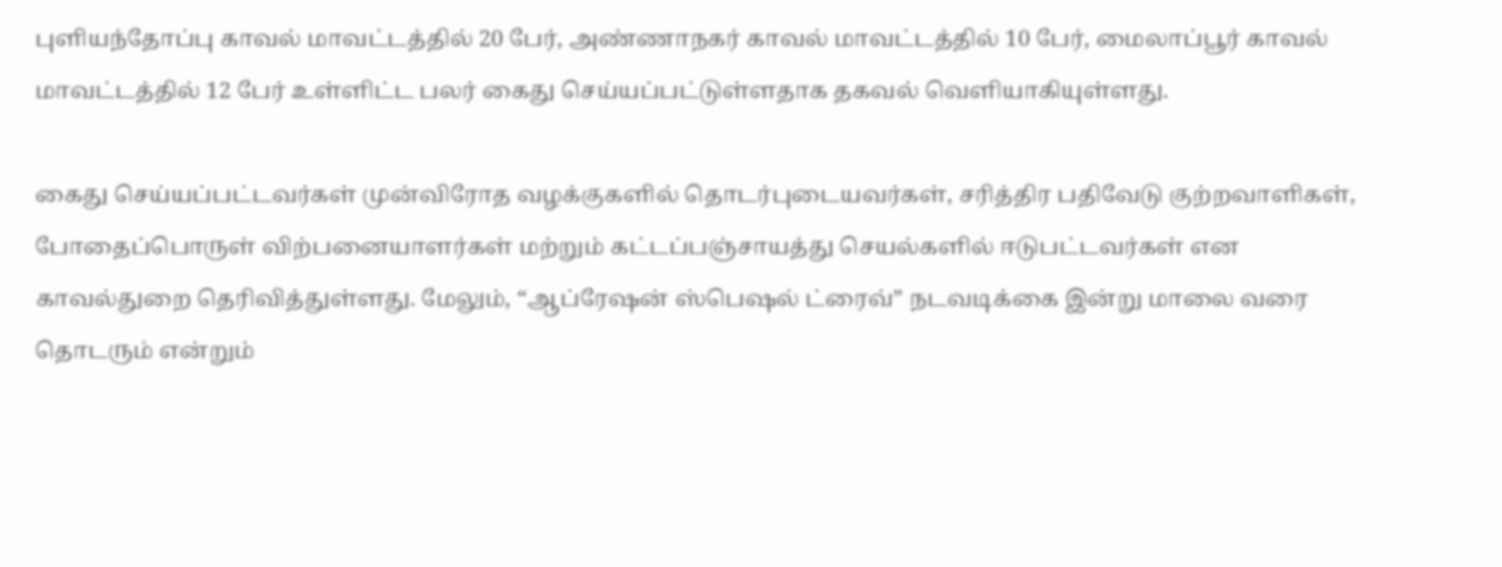புளியந்தோப்பு காவல் மாவட்டத்தில் 20 பேர், அண்ணாநகர் காவல் மாவட்டத்தில் 10 பேர், மைலாப்பூர் காவல் மாவட்டத்தில் 12 பேர் உள்ளிட்ட பலர் கைது செய்யப்பட்டுள்ளதாக தகவல் வெளியாகியுள்ளது.

கைது செய்யப்பட்டவர்கள் முன்விரோத வழக்குகளில் தொடர்புடையவர்கள், சரித்திர பதிவேடு குற்றவாளிகள், போதைப்பொருள் விற்பனையாளர்கள் மற்றும் கட்டப்பஞ்சாயத்து செயல்களில் ஈடுபட்டவர்கள் என காவல்துறை தெரிவித்துள்ளது. மேலும், “ஆப்ரேஷன் ஸ்பெஷல் ட்ரைவ்” நடவடிக்கை இன்று மாலை வரை தொடரும் என்றும்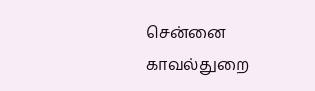சென்னை காவல்துறை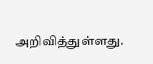அறிவித்துள்ளது.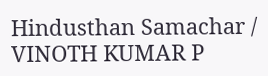Hindusthan Samachar / VINOTH KUMAR P